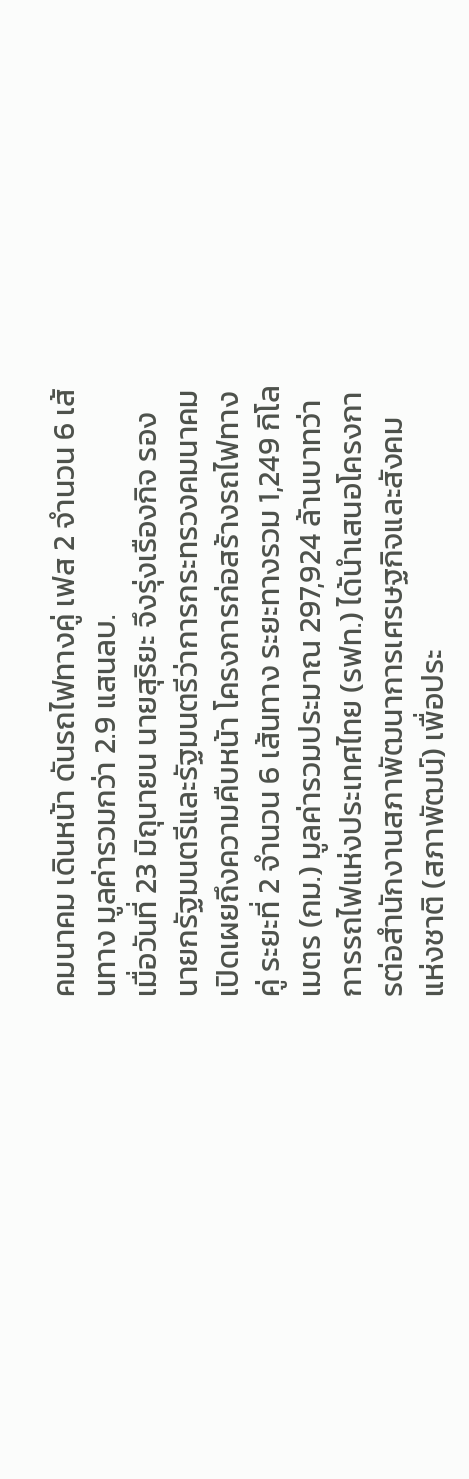คมนาคม เดินหน้า ดันรถไฟทางคู่ เฟส 2 จำนวน 6 เส้นทาง มูลค่ารวมกว่า 2.9 แสนลบ.
เมื่อวันที่ 23 มิถุนายน นายสุริยะ จึงรุ่งเรืองกิจ รองนายกรัฐมนตรีและรัฐมนตรีว่าการกระทรวงคมนาคม เปิดเผยถึงความคืบหน้า โครงการก่อสร้างรถไฟทางคู่ ระยะที่ 2 จำนวน 6 เส้นทาง ระยะทางรวม 1,249 กิโลเมตร (กม.) มูลค่ารวมประมาณ 297,924 ล้านบาทว่า การรถไฟแห่งประเทศไทย (รฟท.) ได้นำเสนอโครงการต่อสำนักงานสภาพัฒนาการเศรษฐกิจและสังคมแห่งชาติ (สภาพัฒน์) เพื่อประ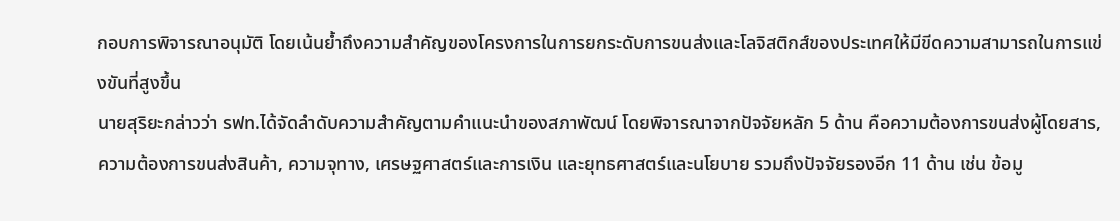กอบการพิจารณาอนุมัติ โดยเน้นย้ำถึงความสำคัญของโครงการในการยกระดับการขนส่งและโลจิสติกส์ของประเทศให้มีขีดความสามารถในการแข่งขันที่สูงขึ้น
นายสุริยะกล่าวว่า รฟท.ได้จัดลำดับความสำคัญตามคำแนะนำของสภาพัฒน์ โดยพิจารณาจากปัจจัยหลัก 5 ด้าน คือความต้องการขนส่งผู้โดยสาร, ความต้องการขนส่งสินค้า, ความจุทาง, เศรษฐศาสตร์และการเงิน และยุทธศาสตร์และนโยบาย รวมถึงปัจจัยรองอีก 11 ด้าน เช่น ข้อมู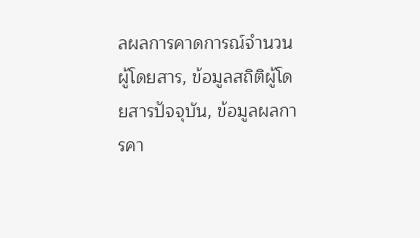ลผลการคาดการณ์จำนวนผู้โดยสาร, ข้อมูลสถิติผู้โดยสารปัจจุบัน, ข้อมูลผลการคา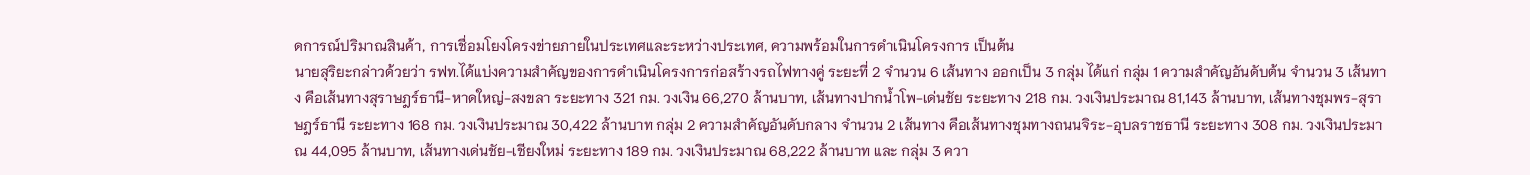ดการณ์ปริมาณสินค้า, การเชื่อมโยงโครงข่ายภายในประเทศและระหว่างประเทศ, ความพร้อมในการดำเนินโครงการ เป็นต้น
นายสุริยะกล่าวด้วยว่า รฟท.ได้แบ่งความสำคัญของการดำเนินโครงการก่อสร้างรถไฟทางคู่ ระยะที่ 2 จำนวน 6 เส้นทาง ออกเป็น 3 กลุ่ม ได้แก่ กลุ่ม 1 ความสำคัญอันดับต้น จำนวน 3 เส้นทาง คือเส้นทางสุราษฎร์ธานี-หาดใหญ่-สงขลา ระยะทาง 321 กม. วงเงิน 66,270 ล้านบาท, เส้นทางปากน้ำโพ-เด่นชัย ระยะทาง 218 กม. วงเงินประมาณ 81,143 ล้านบาท, เส้นทางชุมพร-สุราษฎร์ธานี ระยะทาง 168 กม. วงเงินประมาณ 30,422 ล้านบาท กลุ่ม 2 ความสำคัญอันดับกลาง จำนวน 2 เส้นทาง คือเส้นทางชุมทางถนนจิระ-อุบลราชธานี ระยะทาง 308 กม. วงเงินประมาณ 44,095 ล้านบาท, เส้นทางเด่นชัย-เชียงใหม่ ระยะทาง 189 กม. วงเงินประมาณ 68,222 ล้านบาท และ กลุ่ม 3 ควา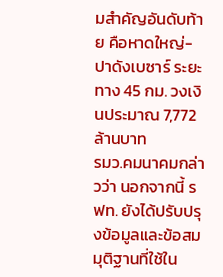มสำคัญอันดับท้าย คือหาดใหญ่-ปาดังเบซาร์ ระยะทาง 45 กม. วงเงินประมาณ 7,772 ล้านบาท
รมว.คมนาคมกล่าวว่า นอกจากนี้ รฟท. ยังได้ปรับปรุงข้อมูลและข้อสมมุติฐานที่ใช้ใน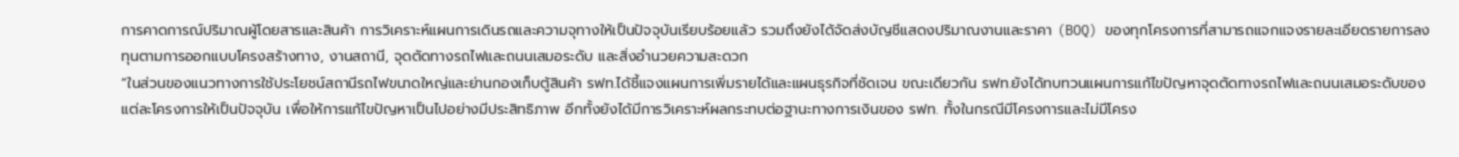การคาดการณ์ปริมาณผู้โดยสารและสินค้า การวิเคราะห์แผนการเดินรถและความจุทางให้เป็นปัจจุบันเรียบร้อยแล้ว รวมถึงยังได้จัดส่งบัญชีแสดงปริมาณงานและราคา (BOQ) ของทุกโครงการที่สามารถแจกแจงรายละเอียดรายการลงทุนตามการออกแบบโครงสร้างทาง, งานสถานี, จุดตัดทางรถไฟและถนนเสมอระดับ และสิ่งอำนวยความสะดวก
“ในส่วนของแนวทางการใช้ประโยชน์สถานีรถไฟขนาดใหญ่และย่านกองเก็บตู้สินค้า รฟท.ได้ชี้แจงแผนการเพิ่มรายได้และแผนธุรกิจที่ชัดเจน ขณะเดียวกัน รฟท.ยังได้ทบทวนแผนการแก้ไขปัญหาจุดตัดทางรถไฟและถนนเสมอระดับของแต่ละโครงการให้เป็นปัจจุบัน เพื่อให้การแก้ไขปัญหาเป็นไปอย่างมีประสิทธิภาพ อีกทั้งยังได้มีการวิเคราะห์ผลกระทบต่อฐานะทางการเงินของ รฟท. ทั้งในกรณีมีโครงการและไม่มีโครง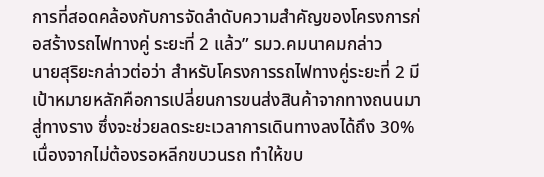การที่สอดคล้องกับการจัดลำดับความสำคัญของโครงการก่อสร้างรถไฟทางคู่ ระยะที่ 2 แล้ว” รมว.คมนาคมกล่าว
นายสุริยะกล่าวต่อว่า สำหรับโครงการรถไฟทางคู่ระยะที่ 2 มีเป้าหมายหลักคือการเปลี่ยนการขนส่งสินค้าจากทางถนนมาสู่ทางราง ซึ่งจะช่วยลดระยะเวลาการเดินทางลงได้ถึง 30% เนื่องจากไม่ต้องรอหลีกขบวนรถ ทำให้ขบ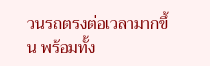วนรถตรงต่อเวลามากขึ้น พร้อมทั้ง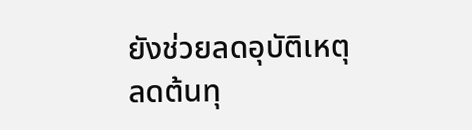ยังช่วยลดอุบัติเหตุ ลดต้นทุ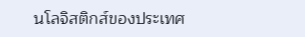นโลจิสติกส์ของประเทศ